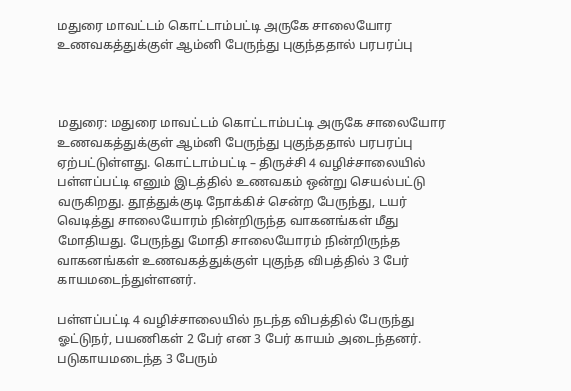மதுரை மாவட்டம் கொட்டாம்பட்டி அருகே சாலையோர உணவகத்துக்குள் ஆம்னி பேருந்து புகுந்ததால் பரபரப்பு



மதுரை: மதுரை மாவட்டம் கொட்டாம்பட்டி அருகே சாலையோர உணவகத்துக்குள் ஆம்னி பேருந்து புகுந்ததால் பரபரப்பு ஏற்பட்டுள்ளது. கொட்டாம்பட்டி – திருச்சி 4 வழிச்சாலையில் பள்ளப்பட்டி எனும் இடத்தில் உணவகம் ஒன்று செயல்பட்டு வருகிறது. தூத்துக்குடி நோக்கிச் சென்ற பேருந்து, டயர் வெடித்து சாலையோரம் நின்றிருந்த வாகனங்கள் மீது மோதியது. பேருந்து மோதி சாலையோரம் நின்றிருந்த வாகனங்கள் உணவகத்துக்குள் புகுந்த விபத்தில் 3 பேர் காயமடைந்துள்ளனர்.

பள்ளப்பட்டி 4 வழிச்சாலையில் நடந்த விபத்தில் பேருந்து ஓட்டுநர், பயணிகள் 2 பேர் என 3 பேர் காயம் அடைந்தனர். படுகாயமடைந்த 3 பேரும்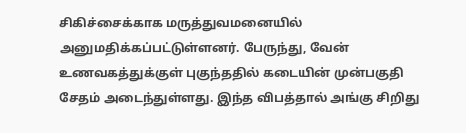சிகிச்சைக்காக மருத்துவமனையில் அனுமதிக்கப்பட்டுள்ளனர். பேருந்து, வேன் உணவகத்துக்குள் புகுந்ததில் கடையின் முன்பகுதி சேதம் அடைந்துள்ளது. இந்த விபத்தால் அங்கு சிறிது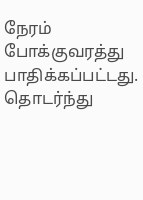நேரம் போக்குவரத்து பாதிக்கப்பட்டது. தொடர்ந்து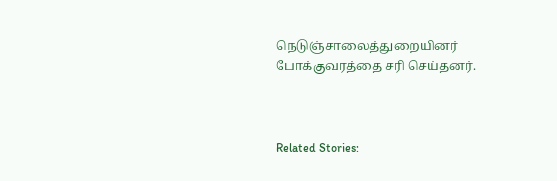நெடுஞ்சாலைத்துறையினர் போக்குவரத்தை சரி செய்தனர்.



Related Stories: